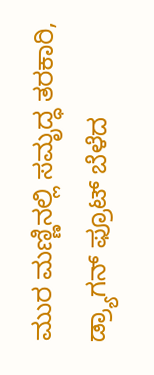ಮುರ ಮಣ್ಣಿನಲ್ಲಿ ಸಮೃದ್ಧ ತರಕಾರಿ, ಡ್ರ್ಯಾಗನ್ ಫ್ರೂಟ್ ಬೆಳೆದ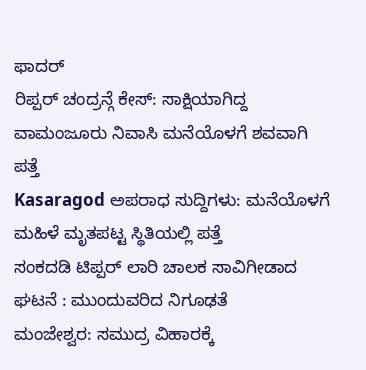ಫಾದರ್
ರಿಪ್ಪರ್ ಚಂದ್ರನ್ಗೆ ಕೇಸ್: ಸಾಕ್ಷಿಯಾಗಿದ್ದ ವಾಮಂಜೂರು ನಿವಾಸಿ ಮನೆಯೊಳಗೆ ಶವವಾಗಿ ಪತ್ತೆ
Kasaragod ಅಪರಾಧ ಸುದ್ದಿಗಳು: ಮನೆಯೊಳಗೆ ಮಹಿಳೆ ಮೃತಪಟ್ಟ ಸ್ಥಿತಿಯಲ್ಲಿ ಪತ್ತೆ
ಸಂಕದಡಿ ಟಿಪ್ಪರ್ ಲಾರಿ ಚಾಲಕ ಸಾವಿಗೀಡಾದ ಘಟನೆ : ಮುಂದುವರಿದ ನಿಗೂಢತೆ
ಮಂಜೇಶ್ವರ: ಸಮುದ್ರ ವಿಹಾರಕ್ಕೆ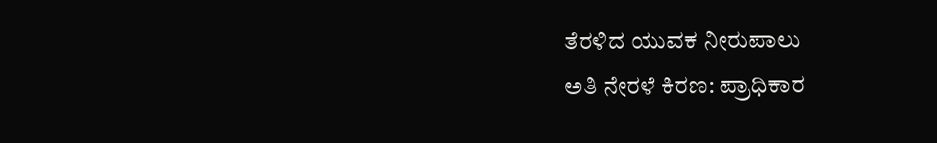ತೆರಳಿದ ಯುವಕ ನೀರುಪಾಲು
ಅತಿ ನೇರಳೆ ಕಿರಣ: ಪ್ರಾಧಿಕಾರ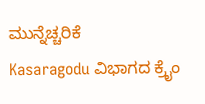ಮುನ್ನೆಚ್ಚರಿಕೆ
Kasaragodu ವಿಭಾಗದ ಕ್ರೈಂ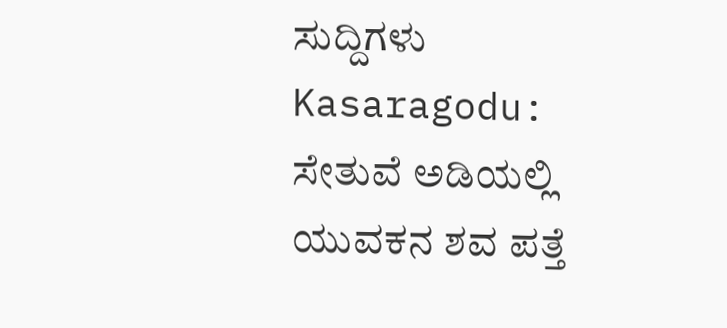ಸುದ್ದಿಗಳು
Kasaragodu: ಸೇತುವೆ ಅಡಿಯಲ್ಲಿ ಯುವಕನ ಶವ ಪತ್ತೆ